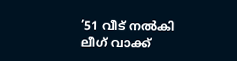’51 വീട് നൽകി ലീഗ് വാക്ക്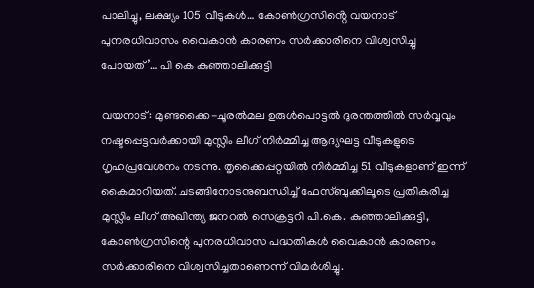പാലിച്ചു, ലക്ഷ്യം 105 വീടുകൾ… കോൺഗ്രസിൻ്റെ വയനാട് പുനരധിവാസം വൈകാൻ കാരണം സർക്കാരിനെ വിശ്വസിച്ചു പോയത്’… പി കെ കുഞ്ഞാലിക്കുട്ടി

വയനാട്: മുണ്ടക്കൈ-ചൂരൽമല ഉരുൾപൊട്ടൽ ദുരന്തത്തിൽ സർവ്വവും നഷ്ടപ്പെട്ടവർക്കായി മുസ്ലിം ലീഗ് നിർമ്മിച്ച ആദ്യഘട്ട വീടുകളുടെ ഗൃഹപ്രവേശനം നടന്നു. തൃക്കൈപ്പറ്റയിൽ നിർമ്മിച്ച 51 വീടുകളാണ് ഇന്ന് കൈമാറിയത്. ചടങ്ങിനോടനുബന്ധിച്ച് ഫേസ്ബുക്കിലൂടെ പ്രതികരിച്ച മുസ്ലിം ലീഗ് അഖിന്ത്യ ജനറൽ സെക്രട്ടറി പി.കെ. കുഞ്ഞാലിക്കുട്ടി, കോൺഗ്രസിന്റെ പുനരധിവാസ പദ്ധതികൾ വൈകാൻ കാരണം സർക്കാരിനെ വിശ്വസിച്ചതാണെന്ന് വിമർശിച്ചു.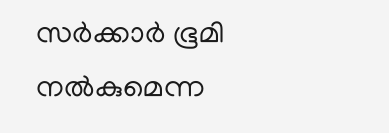സർക്കാർ ഭൂമി നൽകുമെന്ന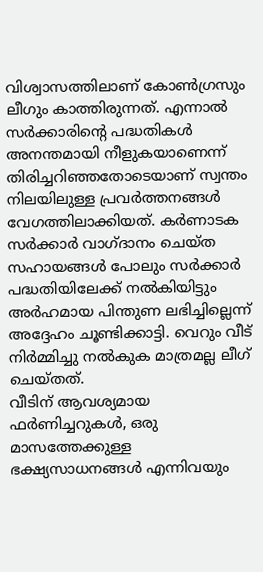വിശ്വാസത്തിലാണ് കോൺഗ്രസും ലീഗും കാത്തിരുന്നത്. എന്നാൽ സർക്കാരിന്റെ പദ്ധതികൾ അനന്തമായി നീളുകയാണെന്ന് തിരിച്ചറിഞ്ഞതോടെയാണ് സ്വന്തം നിലയിലുള്ള പ്രവർത്തനങ്ങൾ വേഗത്തിലാക്കിയത്. കർണാടക സർക്കാർ വാഗ്ദാനം ചെയ്ത സഹായങ്ങൾ പോലും സർക്കാർ പദ്ധതിയിലേക്ക് നൽകിയിട്ടും അർഹമായ പിന്തുണ ലഭിച്ചില്ലെന്ന് അദ്ദേഹം ചൂണ്ടിക്കാട്ടി. വെറും വീട് നിർമ്മിച്ചു നൽകുക മാത്രമല്ല ലീഗ് ചെയ്തത്.
വീടിന് ആവശ്യമായ ഫർണിച്ചറുകൾ, ഒരു മാസത്തേക്കുള്ള ഭക്ഷ്യസാധനങ്ങൾ എന്നിവയും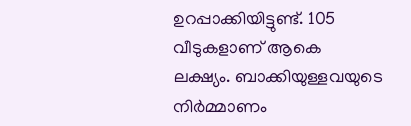ഉറപ്പാക്കിയിട്ടുണ്ട്. 105 വീടുകളാണ് ആകെ ലക്ഷ്യം. ബാക്കിയുള്ളവയുടെ നിർമ്മാണം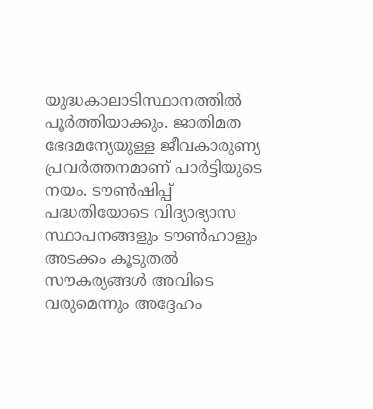യുദ്ധകാലാടിസ്ഥാനത്തിൽ പൂർത്തിയാക്കും. ജാതിമത ഭേദമന്യേയുള്ള ജീവകാരുണ്യ പ്രവർത്തനമാണ് പാർട്ടിയുടെ നയം. ടൗൺഷിപ്പ് പദ്ധതിയോടെ വിദ്യാഭ്യാസ സ്ഥാപനങ്ങളും ടൗൺഹാളും അടക്കം കൂടുതൽ സൗകര്യങ്ങൾ അവിടെ വരുമെന്നും അദ്ദേഹം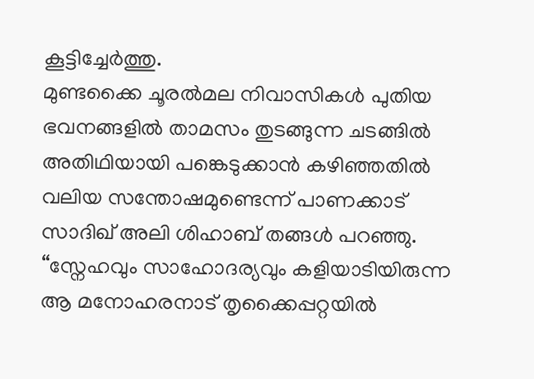കൂട്ടിച്ചേർത്തു.
മുണ്ടക്കൈ ചൂരൽമല നിവാസികൾ പുതിയ ഭവനങ്ങളിൽ താമസം തുടങ്ങുന്ന ചടങ്ങിൽ അതിഥിയായി പങ്കെടുക്കാൻ കഴിഞ്ഞതിൽ വലിയ സന്തോഷമുണ്ടെന്ന് പാണക്കാട് സാദിഖ് അലി ശിഹാബ് തങ്ങൾ പറഞ്ഞു. “സ്നേഹവും സാഹോദര്യവും കളിയാടിയിരുന്ന ആ മനോഹരനാട് തൃക്കൈപ്പറ്റയിൽ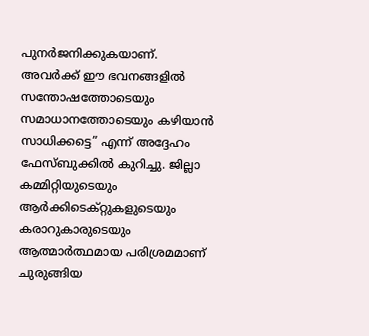പുനർജനിക്കുകയാണ്. അവർക്ക് ഈ ഭവനങ്ങളിൽ സന്തോഷത്തോടെയും സമാധാനത്തോടെയും കഴിയാൻ സാധിക്കട്ടെ” എന്ന് അദ്ദേഹം ഫേസ്ബുക്കിൽ കുറിച്ചു. ജില്ലാ കമ്മിറ്റിയുടെയും ആർക്കിടെക്റ്റുകളുടെയും കരാറുകാരുടെയും ആത്മാർത്ഥമായ പരിശ്രമമാണ് ചുരുങ്ങിയ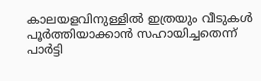കാലയളവിനുള്ളിൽ ഇത്രയും വീടുകൾ പൂർത്തിയാക്കാൻ സഹായിച്ചതെന്ന് പാർട്ടി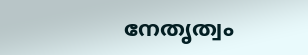നേതൃത്വം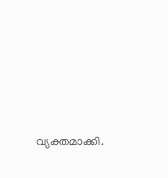വ്യക്തമാക്കി.